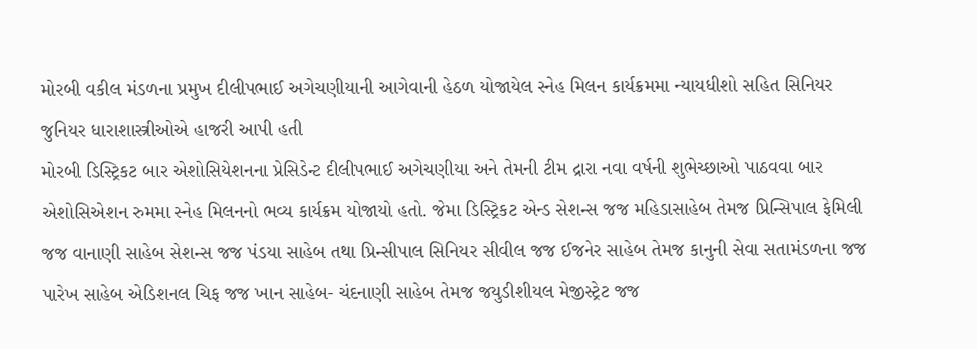મોરબી વકીલ મંડળના પ્રમુખ દીલીપભાઈ અગેચણીયાની આગેવાની હેઠળ યોજાયેલ સ્નેહ મિલન કાર્યક્રમમા ન્યાયધીશો સહિત સિનિયર જુનિયર ધારાશાસ્ત્રીઓએ હાજરી આપી હતી
મોરબી ડિસ્ટ્રિકટ બાર એશોસિયેશનના પ્રેસિડેન્ટ દીલીપભાઈ અગેચણીયા અને તેમની ટીમ દ્રારા નવા વર્ષની શુભેચ્છાઓ પાઠવવા બાર એશોસિએશન રુમમા સ્નેહ મિલનનો ભવ્ય કાર્યક્રમ યોજાયો હતો. જેમા ડિસ્ટ્રિકટ એન્ડ સેશન્સ જજ મહિડાસાહેબ તેમજ પ્રિન્સિપાલ ફેમિલી જજ વાનાણી સાહેબ સેશન્સ જજ પંડયા સાહેબ તથા પ્રિન્સીપાલ સિનિયર સીવીલ જજ ઈજનેર સાહેબ તેમજ કાનુની સેવા સતામંડળના જજ પારેખ સાહેબ એડિશનલ ચિફ જજ ખાન સાહેબ- ચંદનાણી સાહેબ તેમજ જયુડીશીયલ મેજીસ્ટ્રેટ જજ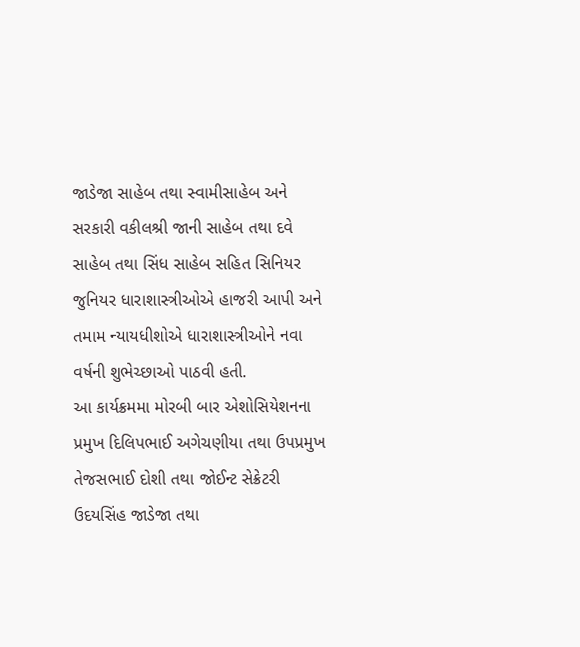જાડેજા સાહેબ તથા સ્વામીસાહેબ અને સરકારી વકીલશ્રી જાની સાહેબ તથા દવે સાહેબ તથા સિંધ સાહેબ સહિત સિનિયર જુનિયર ધારાશાસ્ત્રીઓએ હાજરી આપી અને તમામ ન્યાયધીશોએ ધારાશાસ્ત્રીઓને નવા વર્ષની શુભેચ્છાઓ પાઠવી હતી.
આ કાર્યક્રમમા મોરબી બાર એશોસિયેશનના પ્રમુખ દિલિપભાઈ અગેચણીયા તથા ઉપપ્રમુખ તેજસભાઈ દોશી તથા જોઈન્ટ સેક્રેટરી ઉદયસિંહ જાડેજા તથા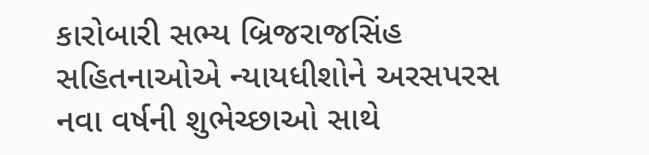કારોબારી સભ્ય બ્રિજરાજસિંહ સહિતનાઓએ ન્યાયધીશોને અરસપરસ નવા વર્ષની શુભેચ્છાઓ સાથે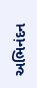અભિનંદન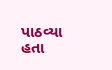પાઠવ્યા હતા